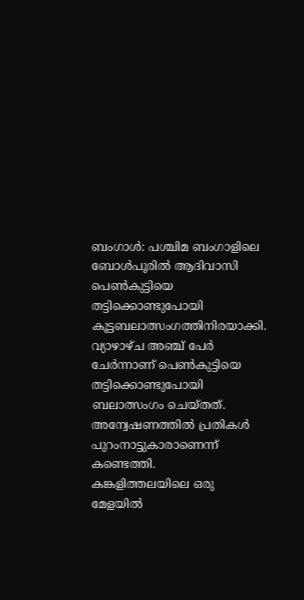ബംഗാൾ: പശ്ചിമ ബംഗാളിലെ ബോൾപൂരിൽ ആദിവാസി പെൺകുട്ടിയെ തട്ടിക്കൊണ്ടുപോയി കൂട്ടബലാത്സംഗത്തിനിരയാക്കി. വ്യാഴാഴ്ച അഞ്ച് പേർ ചേർന്നാണ് പെൺകുട്ടിയെ തട്ടിക്കൊണ്ടുപോയി ബലാത്സംഗം ചെയ്തത്. അന്വേഷണത്തിൽ പ്രതികൾ പുറംനാട്ടുകാരാണെന്ന് കണ്ടെത്തി.
കങ്കളിത്തലയിലെ ഒരു മേളയിൽ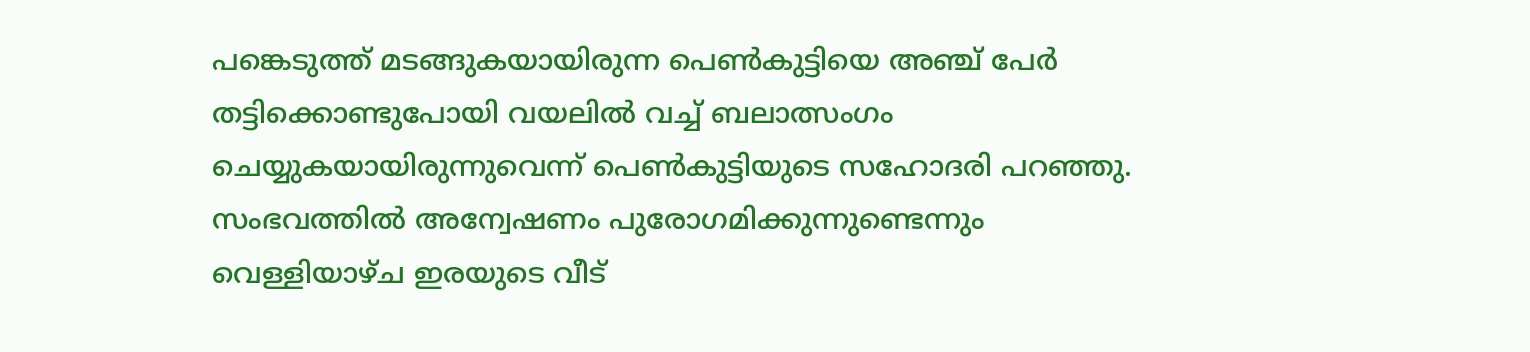പങ്കെടുത്ത് മടങ്ങുകയായിരുന്ന പെൺകുട്ടിയെ അഞ്ച് പേർ തട്ടിക്കൊണ്ടുപോയി വയലിൽ വച്ച് ബലാത്സംഗം ചെയ്യുകയായിരുന്നുവെന്ന് പെൺകുട്ടിയുടെ സഹോദരി പറഞ്ഞു. സംഭവത്തിൽ അന്വേഷണം പുരോഗമിക്കുന്നുണ്ടെന്നും വെള്ളിയാഴ്ച ഇരയുടെ വീട്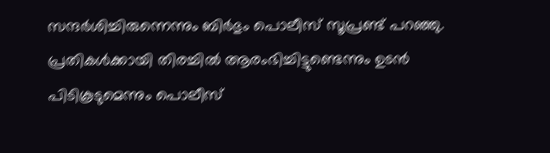സന്ദർശിച്ചിരുന്നെന്നും ബിർഭും പൊലീസ് സൂപ്രണ്ട് പറഞ്ഞു. പ്രതികൾക്കായി തിരച്ചിൽ ആരംഭിച്ചിട്ടുണ്ടെന്നും ഉടൻ പിടികൂടുമെന്നും പൊലീസ്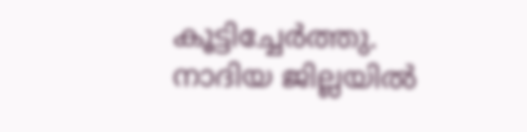കൂട്ടിച്ചേർത്തു.
നാദിയ ജില്ലയിൽ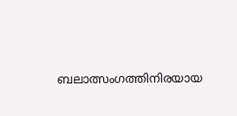ബലാത്സംഗത്തിനിരയായ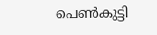പെൺകുട്ടി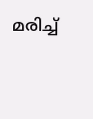മരിച്ച്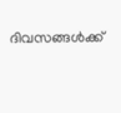ദിവസങ്ങൾക്ക്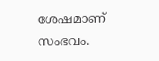ശേഷമാണ് സംഭവം.